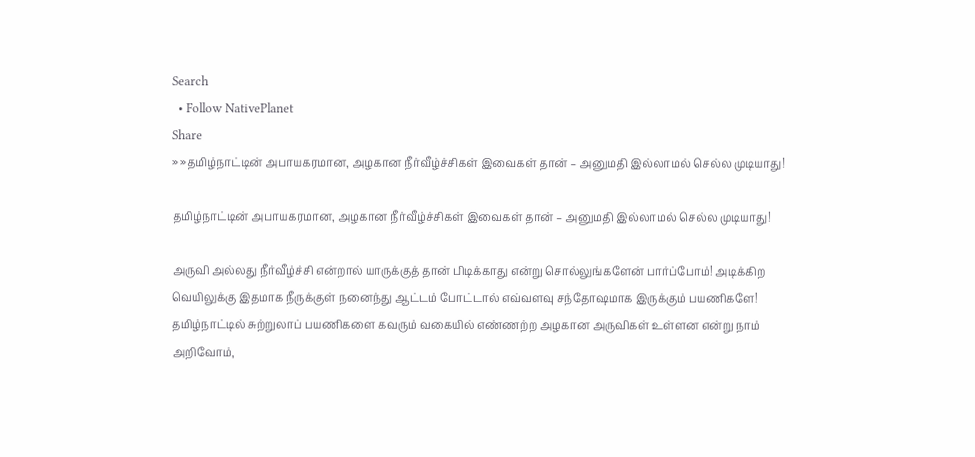Search
  • Follow NativePlanet
Share
» »தமிழ்நாட்டின் அபாயகரமான, அழகான நீர்வீழ்ச்சிகள் இவைகள் தான் – அனுமதி இல்லாமல் செல்ல முடியாது!

தமிழ்நாட்டின் அபாயகரமான, அழகான நீர்வீழ்ச்சிகள் இவைகள் தான் – அனுமதி இல்லாமல் செல்ல முடியாது!

அருவி அல்லது நீர்வீழ்ச்சி என்றால் யாருக்குத் தான் பிடிக்காது என்று சொல்லுங்களேன் பார்ப்போம்! அடிக்கிற வெயிலுக்கு இதமாக நீருக்குள் நனைந்து ஆட்டம் போட்டால் எவ்வளவு சந்தோஷமாக இருக்கும் பயணிகளே! தமிழ்நாட்டில் சுற்றுலாப் பயணிகளை கவரும் வகையில் எண்ணற்ற அழகான அருவிகள் உள்ளன என்று நாம் அறிவோம்,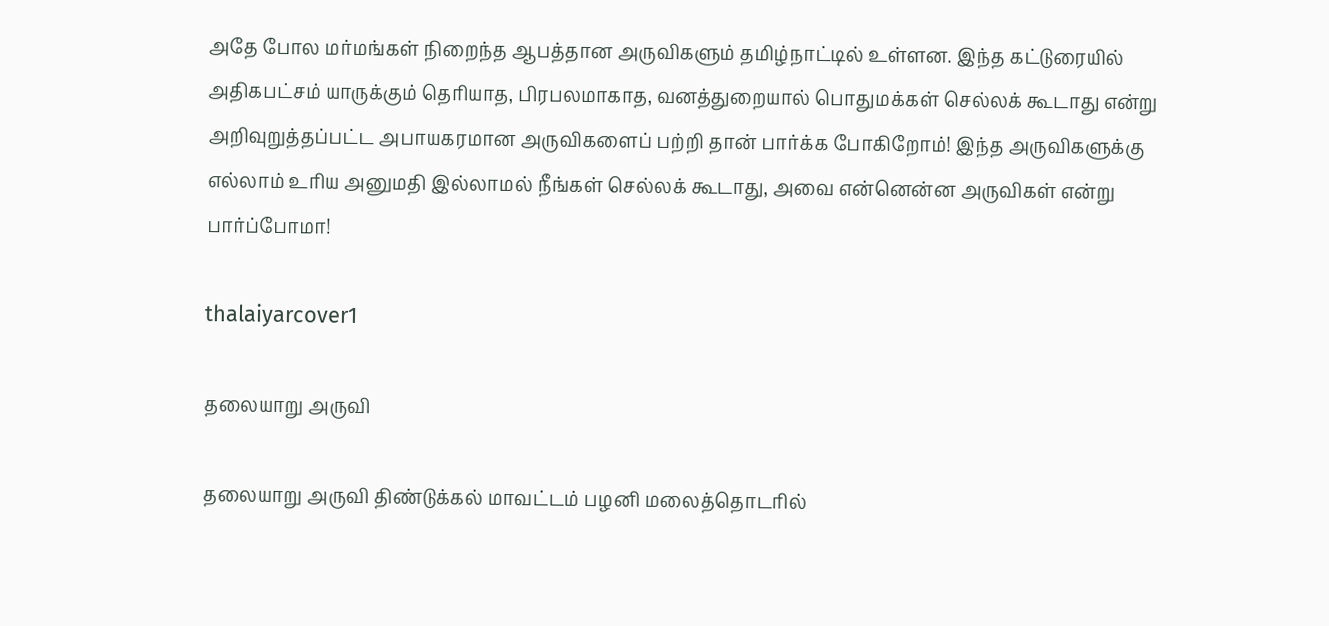அதே போல மர்மங்கள் நிறைந்த ஆபத்தான அருவிகளும் தமிழ்நாட்டில் உள்ளன. இந்த கட்டுரையில் அதிகபட்சம் யாருக்கும் தெரியாத, பிரபலமாகாத, வனத்துறையால் பொதுமக்கள் செல்லக் கூடாது என்று அறிவுறுத்தப்பட்ட அபாயகரமான அருவிகளைப் பற்றி தான் பார்க்க போகிறோம்! இந்த அருவிகளுக்கு எல்லாம் உரிய அனுமதி இல்லாமல் நீங்கள் செல்லக் கூடாது, அவை என்னென்ன அருவிகள் என்று பார்ப்போமா!

thalaiyarcover1

தலையாறு அருவி

தலையாறு அருவி திண்டுக்கல் மாவட்டம் பழனி மலைத்தொடரில்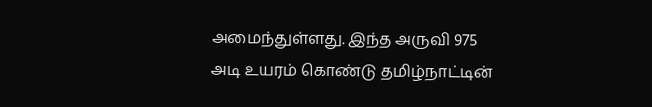அமைந்துள்ளது. இந்த அருவி 975 அடி உயரம் கொண்டு தமிழ்நாட்டின்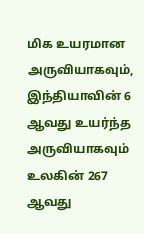மிக உயரமான அருவியாகவும், இந்தியாவின் 6 ஆவது உயர்ந்த அருவியாகவும் உலகின் 267 ஆவது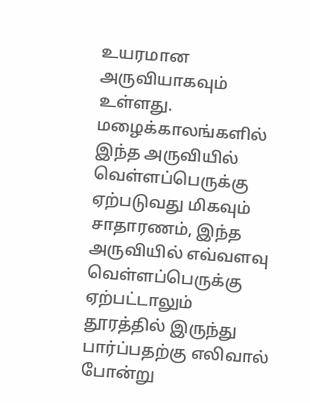உயரமான அருவியாகவும் உள்ளது. மழைக்காலங்களில் இந்த அருவியில் வெள்ளப்பெருக்கு ஏற்படுவது மிகவும் சாதாரணம், இந்த அருவியில் எவ்வளவு வெள்ளப்பெருக்கு ஏற்பட்டாலும் தூரத்தில் இருந்து பார்ப்பதற்கு எலிவால் போன்று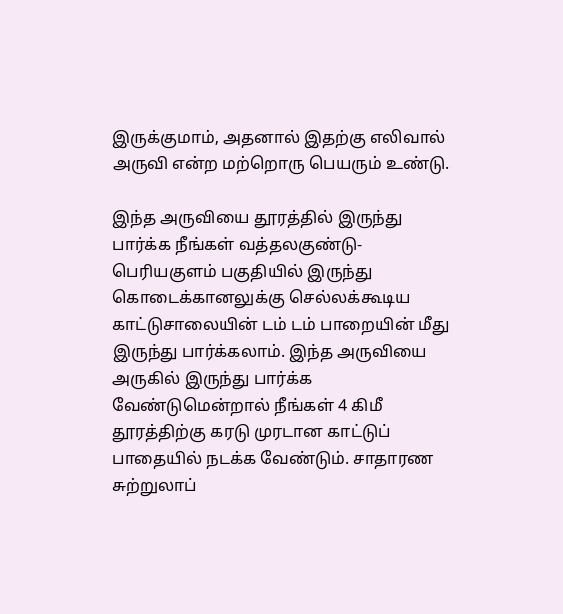இருக்குமாம், அதனால் இதற்கு எலிவால் அருவி என்ற மற்றொரு பெயரும் உண்டு.

இந்த அருவியை தூரத்தில் இருந்து பார்க்க நீங்கள் வத்தலகுண்டு-பெரியகுளம் பகுதியில் இருந்து கொடைக்கானலுக்கு செல்லக்கூடிய காட்டுசாலையின் டம் டம் பாறையின் மீது இருந்து பார்க்கலாம். இந்த அருவியை அருகில் இருந்து பார்க்க வேண்டுமென்றால் நீங்கள் 4 கிமீ தூரத்திற்கு கரடு முரடான காட்டுப் பாதையில் நடக்க வேண்டும். சாதாரண சுற்றுலாப்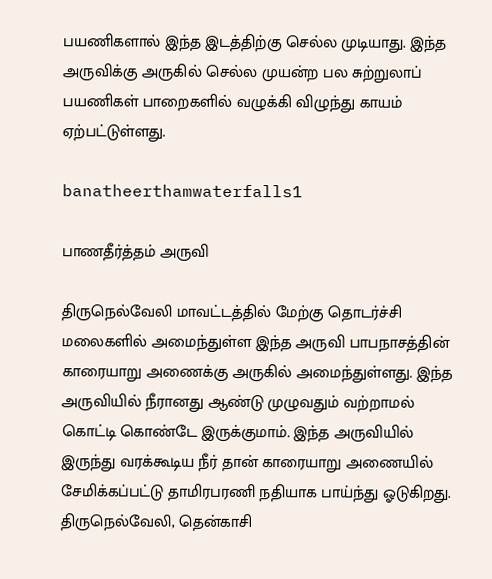பயணிகளால் இந்த இடத்திற்கு செல்ல முடியாது. இந்த அருவிக்கு அருகில் செல்ல முயன்ற பல சுற்றுலாப் பயணிகள் பாறைகளில் வழுக்கி விழுந்து காயம் ஏற்பட்டுள்ளது.

banatheerthamwaterfalls1

பாணதீர்த்தம் அருவி

திருநெல்வேலி மாவட்டத்தில் மேற்கு தொடர்ச்சி மலைகளில் அமைந்துள்ள இந்த அருவி பாபநாசத்தின் காரையாறு அணைக்கு அருகில் அமைந்துள்ளது. இந்த அருவியில் நீரானது ஆண்டு முழுவதும் வற்றாமல் கொட்டி கொண்டே இருக்குமாம். இந்த அருவியில் இருந்து வரக்கூடிய நீர் தான் காரையாறு அணையில் சேமிக்கப்பட்டு தாமிரபரணி நதியாக பாய்ந்து ஓடுகிறது. திருநெல்வேலி, தென்காசி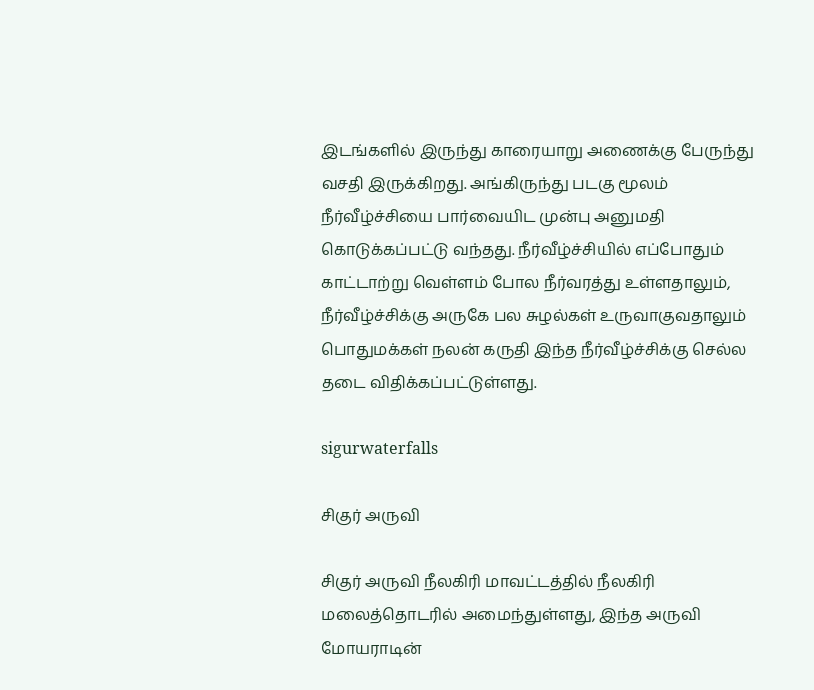இடங்களில் இருந்து காரையாறு அணைக்கு பேருந்து வசதி இருக்கிறது. அங்கிருந்து படகு மூலம் நீர்வீழ்ச்சியை பார்வையிட முன்பு அனுமதி கொடுக்கப்பட்டு வந்தது. நீர்வீழ்ச்சியில் எப்போதும் காட்டாற்று வெள்ளம் போல நீர்வரத்து உள்ளதாலும், நீர்வீழ்ச்சிக்கு அருகே பல சுழல்கள் உருவாகுவதாலும் பொதுமக்கள் நலன் கருதி இந்த நீர்வீழ்ச்சிக்கு செல்ல தடை விதிக்கப்பட்டுள்ளது.

sigurwaterfalls

சிகுர் அருவி

சிகுர் அருவி நீலகிரி மாவட்டத்தில் நீலகிரி மலைத்தொடரில் அமைந்துள்ளது, இந்த அருவி மோயராடின்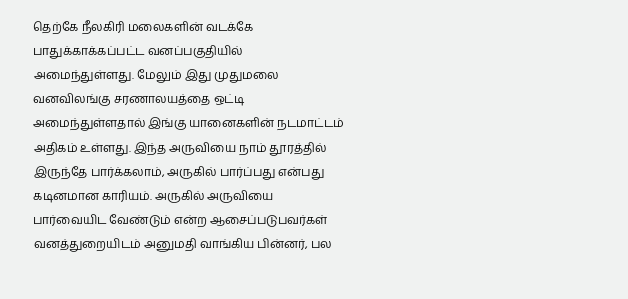தெற்கே நீலகிரி மலைகளின் வடக்கே பாதுக்காக்கப்பட்ட வனப்பகுதியில் அமைந்துள்ளது. மேலும் இது முதுமலை வனவிலங்கு சரணாலயத்தை ஒட்டி அமைந்துள்ளதால் இங்கு யானைகளின் நடமாட்டம் அதிகம் உள்ளது. இந்த அருவியை நாம் தூரத்தில் இருந்தே பார்க்கலாம், அருகில் பார்ப்பது என்பது கடினமான காரியம். அருகில் அருவியை பார்வையிட வேண்டும் என்ற ஆசைப்படுபவர்கள் வனத்துறையிடம் அனுமதி வாங்கிய பின்னர், பல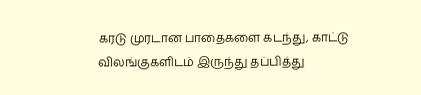கரடு முரடான பாதைகளை கடந்து, காட்டு விலங்குகளிடம் இருந்து தப்பித்து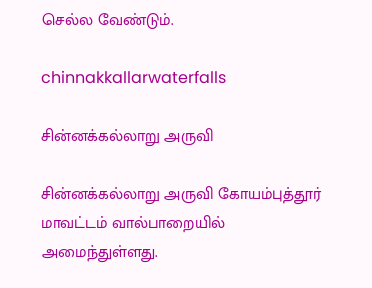செல்ல வேண்டும்.

chinnakkallarwaterfalls

சின்னக்கல்லாறு அருவி

சின்னக்கல்லாறு அருவி கோயம்புத்தூர் மாவட்டம் வால்பாறையில் அமைந்துள்ளது.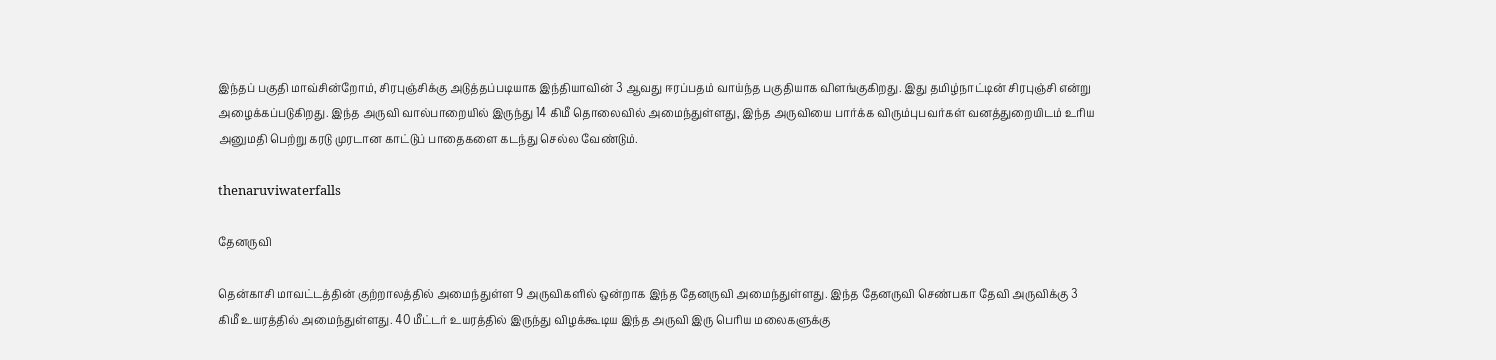இந்தப் பகுதி மாவ்சின்றோம், சிரபுஞ்சிக்கு அடுத்தப்படியாக இந்தியாவின் 3 ஆவது ஈரப்பதம் வாய்ந்த பகுதியாக விளங்குகிறது. இது தமிழ்நாட்டின் சிரபுஞ்சி என்று அழைக்கப்படுகிறது. இந்த அருவி வால்பாறையில் இருந்து 14 கிமீ தொலைவில் அமைந்துள்ளது, இந்த அருவியை பார்க்க விரும்புபவர்கள் வனத்துறையிடம் உரிய அனுமதி பெற்று கரடு முரடான காட்டுப் பாதைகளை கடந்து செல்ல வேண்டும்.

thenaruviwaterfalls

தேனருவி

தென்காசி மாவட்டத்தின் குற்றாலத்தில் அமைந்துள்ள 9 அருவிகளில் ஒன்றாக இந்த தேனருவி அமைந்துள்ளது. இந்த தேனருவி செண்பகா தேவி அருவிக்கு 3 கிமீ உயரத்தில் அமைந்துள்ளது. 40 மீட்டர் உயரத்தில் இருந்து விழக்கூடிய இந்த அருவி இரு பெரிய மலைகளுக்கு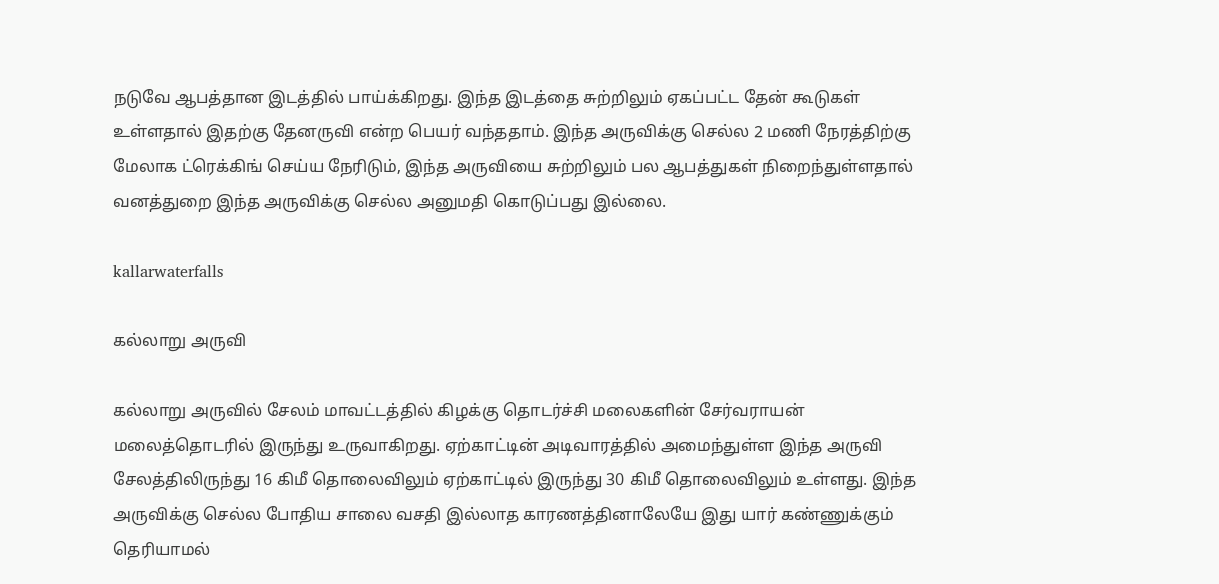நடுவே ஆபத்தான இடத்தில் பாய்க்கிறது. இந்த இடத்தை சுற்றிலும் ஏகப்பட்ட தேன் கூடுகள் உள்ளதால் இதற்கு தேனருவி என்ற பெயர் வந்ததாம். இந்த அருவிக்கு செல்ல 2 மணி நேரத்திற்கு மேலாக ட்ரெக்கிங் செய்ய நேரிடும், இந்த அருவியை சுற்றிலும் பல ஆபத்துகள் நிறைந்துள்ளதால் வனத்துறை இந்த அருவிக்கு செல்ல அனுமதி கொடுப்பது இல்லை.

kallarwaterfalls

கல்லாறு அருவி

கல்லாறு அருவில் சேலம் மாவட்டத்தில் கிழக்கு தொடர்ச்சி மலைகளின் சேர்வராயன் மலைத்தொடரில் இருந்து உருவாகிறது. ஏற்காட்டின் அடிவாரத்தில் அமைந்துள்ள இந்த அருவி சேலத்திலிருந்து 16 கிமீ தொலைவிலும் ஏற்காட்டில் இருந்து 30 கிமீ தொலைவிலும் உள்ளது. இந்த அருவிக்கு செல்ல போதிய சாலை வசதி இல்லாத காரணத்தினாலேயே இது யார் கண்ணுக்கும் தெரியாமல்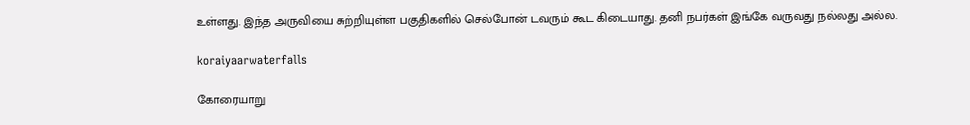உள்ளது. இந்த அருவியை சுற்றியுள்ள பகுதிகளில் செல்போன் டவரும் கூட கிடையாது. தனி நபர்கள் இங்கே வருவது நல்லது அல்ல.

koraiyaarwaterfalls

கோரையாறு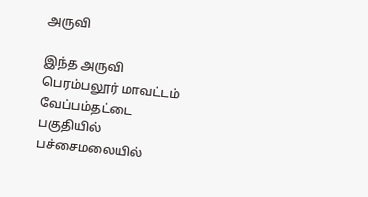அருவி

இந்த அருவி பெரம்பலூர் மாவட்டம் வேப்பம்தட்டை பகுதியில் பச்சைமலையில்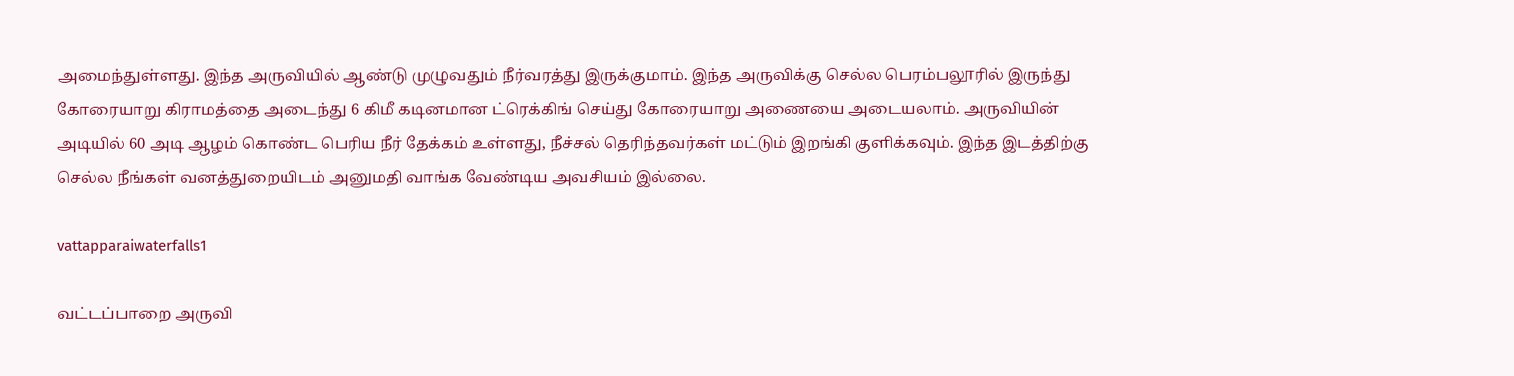அமைந்துள்ளது. இந்த அருவியில் ஆண்டு முழுவதும் நீர்வரத்து இருக்குமாம். இந்த அருவிக்கு செல்ல பெரம்பலூரில் இருந்து கோரையாறு கிராமத்தை அடைந்து 6 கிமீ கடினமான ட்ரெக்கிங் செய்து கோரையாறு அணையை அடையலாம். அருவியின் அடியில் 60 அடி ஆழம் கொண்ட பெரிய நீர் தேக்கம் உள்ளது, நீச்சல் தெரிந்தவர்கள் மட்டும் இறங்கி குளிக்கவும். இந்த இடத்திற்கு செல்ல நீங்கள் வனத்துறையிடம் அனுமதி வாங்க வேண்டிய அவசியம் இல்லை.

vattapparaiwaterfalls1

வட்டப்பாறை அருவி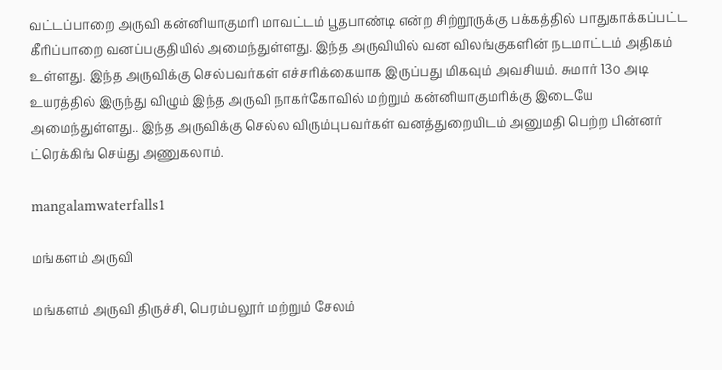வட்டப்பாறை அருவி கன்னியாகுமரி மாவட்டம் பூதபாண்டி என்ற சிற்றூருக்கு பக்கத்தில் பாதுகாக்கப்பட்ட கீரிப்பாறை வனப்பகுதியில் அமைந்துள்ளது. இந்த அருவியில் வன விலங்குகளின் நடமாட்டம் அதிகம் உள்ளது. இந்த அருவிக்கு செல்பவர்கள் எச்சரிக்கையாக இருப்பது மிகவும் அவசியம். சுமார் 13௦ அடி உயரத்தில் இருந்து விழும் இந்த அருவி நாகர்கோவில் மற்றும் கன்னியாகுமரிக்கு இடையே அமைந்துள்ளது.. இந்த அருவிக்கு செல்ல விரும்புபவர்கள் வனத்துறையிடம் அனுமதி பெற்ற பின்னர் ட்ரெக்கிங் செய்து அணுகலாம்.

mangalamwaterfalls1

மங்களம் அருவி

மங்களம் அருவி திருச்சி, பெரம்பலூர் மற்றும் சேலம்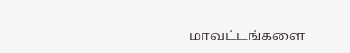மாவட்டங்களை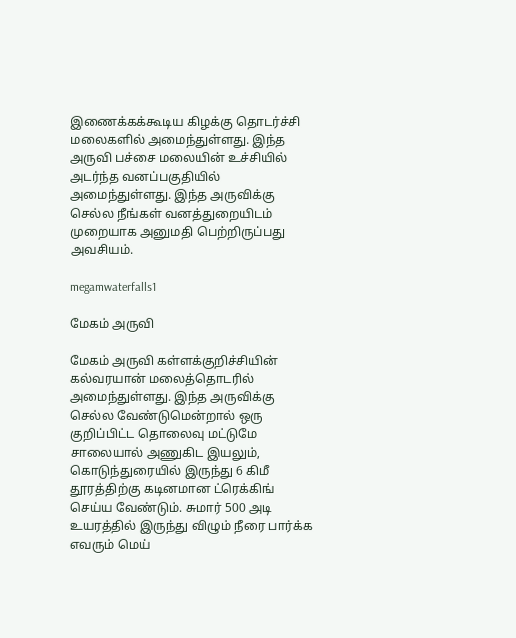இணைக்கக்கூடிய கிழக்கு தொடர்ச்சி மலைகளில் அமைந்துள்ளது. இந்த அருவி பச்சை மலையின் உச்சியில் அடர்ந்த வனப்பகுதியில் அமைந்துள்ளது. இந்த அருவிக்கு செல்ல நீங்கள் வனத்துறையிடம் முறையாக அனுமதி பெற்றிருப்பது அவசியம்.

megamwaterfalls1

மேகம் அருவி

மேகம் அருவி கள்ளக்குறிச்சியின் கல்வரயான் மலைத்தொடரில் அமைந்துள்ளது. இந்த அருவிக்கு செல்ல வேண்டுமென்றால் ஒரு குறிப்பிட்ட தொலைவு மட்டுமே சாலையால் அணுகிட இயலும், கொடுந்துரையில் இருந்து 6 கிமீ தூரத்திற்கு கடினமான ட்ரெக்கிங் செய்ய வேண்டும். சுமார் 500 அடி உயரத்தில் இருந்து விழும் நீரை பார்க்க எவரும் மெய்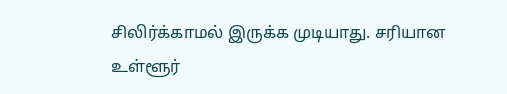சிலிர்க்காமல் இருக்க முடியாது. சரியான உள்ளூர்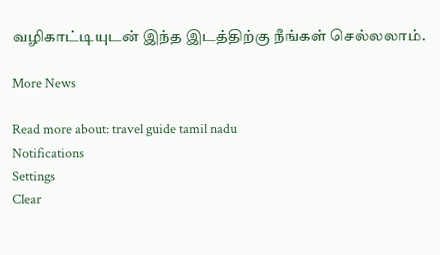வழிகாட்டியுடன் இந்த இடத்திற்கு நீங்கள் செல்லலாம்.

More News

Read more about: travel guide tamil nadu
Notifications
Settings
Clear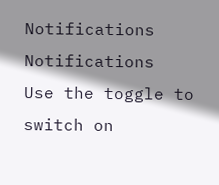Notifications
Notifications
Use the toggle to switch on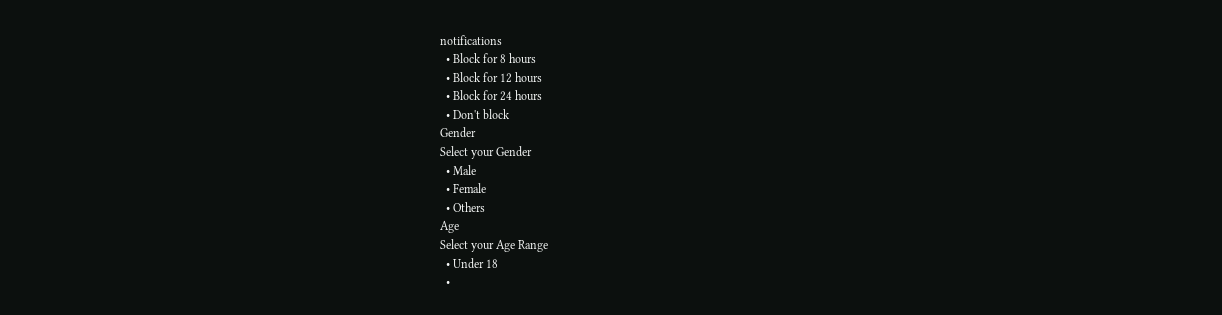notifications
  • Block for 8 hours
  • Block for 12 hours
  • Block for 24 hours
  • Don't block
Gender
Select your Gender
  • Male
  • Female
  • Others
Age
Select your Age Range
  • Under 18
  •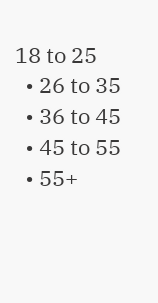18 to 25
  • 26 to 35
  • 36 to 45
  • 45 to 55
  • 55+